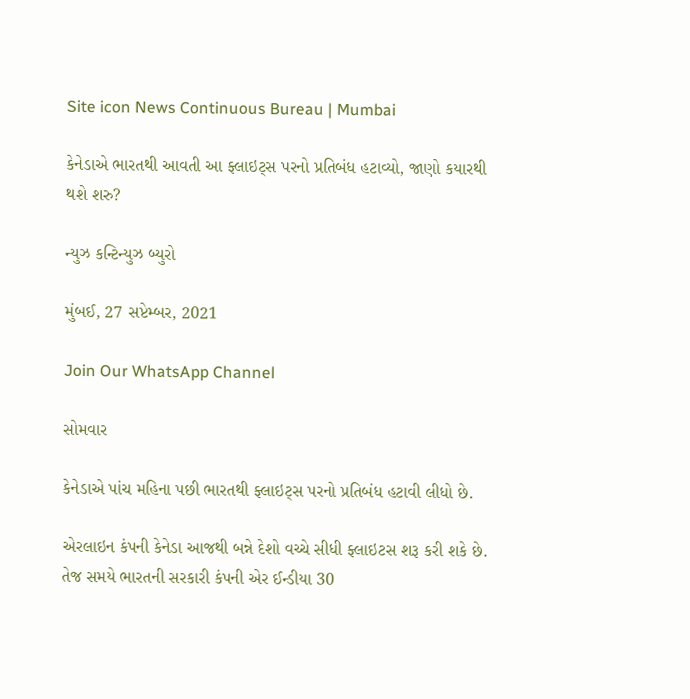Site icon News Continuous Bureau | Mumbai

કેનેડાએ ભારતથી આવતી આ ફ્લાઇટ્સ પરનો પ્રતિબંધ હટાવ્યો, જાણો કયારથી થશે શરુ?

ન્યુઝ કન્ટિન્યુઝ બ્યુરો

મુંબઈ, 27 સપ્ટેમ્બર, 2021

Join Our WhatsApp Channel

સોમવાર

કેનેડાએ પાંચ મહિના પછી ભારતથી ફ્લાઇટ્સ પરનો પ્રતિબંધ હટાવી લીધો છે.

એરલાઇન કંપની કેનેડા આજથી બન્ને દેશો વચ્ચે સીધી ફ્લાઇટસ શરૂ કરી શકે છે. તેજ સમયે ભારતની સરકારી કંપની એર ઈન્ડીયા 30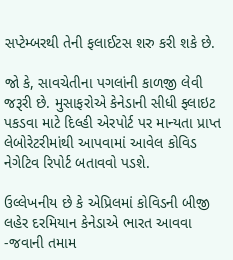સપ્ટેમ્બરથી તેની ફલાઈટસ શરુ કરી શકે છે.

જો કે, સાવચેતીના પગલાંની કાળજી લેવી જરૂરી છે. મુસાફરોએ કેનેડાની સીધી ફ્લાઇટ પકડવા માટે દિલ્હી એરપોર્ટ પર માન્યતા પ્રાપ્ત લેબોરેટરીમાંથી આપવામાં આવેલ કોવિડ નેગેટિવ રિપોર્ટ બતાવવો પડશે.

ઉલ્લેખનીય છે કે એપ્રિલમાં કોવિડની બીજી લહેર દરમિયાન કેનેડાએ ભારત આવવા -જવાની તમામ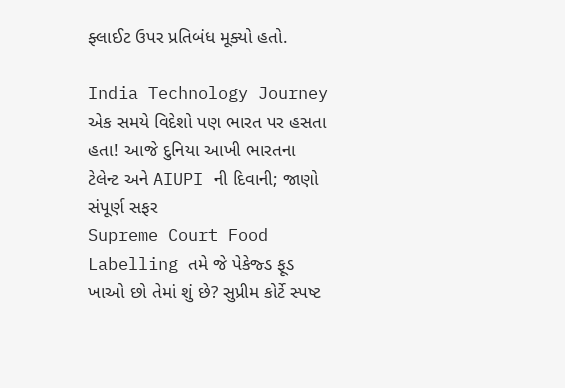ફ્લાઈટ ઉપર પ્રતિબંધ મૂક્યો હતો.

India Technology Journey એક સમયે વિદેશો પણ ભારત પર હસતા હતા! આજે દુનિયા આખી ભારતના ટેલેન્ટ અને AIUPI ની દિવાની; જાણો સંપૂર્ણ સફર
Supreme Court Food Labelling તમે જે પેકેજ્ડ ફૂડ ખાઓ છો તેમાં શું છે? સુપ્રીમ કોર્ટે સ્પષ્ટ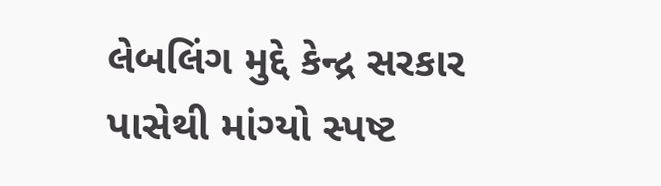લેબલિંગ મુદ્દે કેન્દ્ર સરકાર પાસેથી માંગ્યો સ્પષ્ટ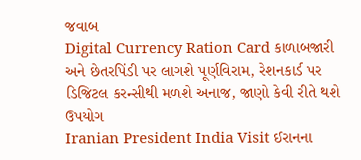જવાબ
Digital Currency Ration Card કાળાબજારી અને છેતરપિંડી પર લાગશે પૂર્ણવિરામ, રેશનકાર્ડ પર ડિજિટલ કરન્સીથી મળશે અનાજ, જાણો કેવી રીતે થશે ઉપયોગ
Iranian President India Visit ઈરાનના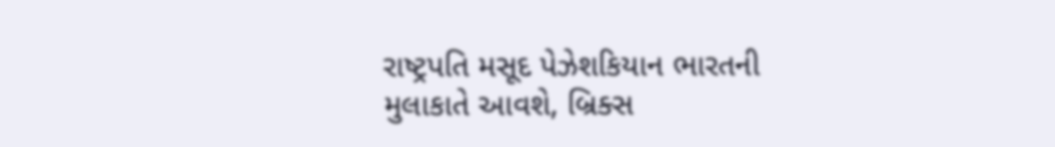રાષ્ટ્રપતિ મસૂદ પેઝેશકિયાન ભારતની મુલાકાતે આવશે, બ્રિક્સ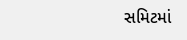સમિટમાં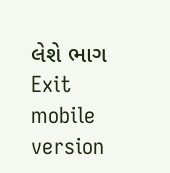લેશે ભાગ
Exit mobile version